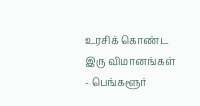உரசிக் கொண்ட இரு விமானங்கள் - பெங்களூர்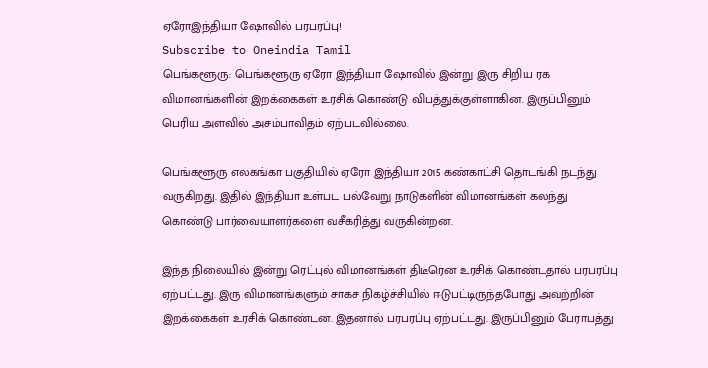ஏரோஇந்தியா ஷோவில் பரபரப்பு!
Subscribe to Oneindia Tamil
பெங்களூரு: பெங்களூரு ஏரோ இந்தியா ஷோவில் இன்று இரு சிறிய ரக விமானங்களின் இறக்கைகள் உரசிக் கொண்டு விபத்துக்குள்ளாகின. இருப்பினும் பெரிய அளவில் அசம்பாவிதம் ஏற்படவில்லை.

பெங்களூரு எலகங்கா பகுதியில் ஏரோ இந்தியா 2015 கண்காட்சி தொடங்கி நடந்து வருகிறது. இதில் இந்தியா உள்பட பல்வேறு நாடுகளின் விமானங்கள் கலந்து கொண்டு பார்வையாளர்களை வசீகரித்து வருகின்றன.

இந்த நிலையில் இன்று ரெட்புல் விமானங்கள் திடீரென உரசிக் கொண்டதால் பரபரப்பு ஏற்பட்டது. இரு விமானங்களும் சாகச நிகழ்ச்சியில் ஈடுபட்டிருந்தபோது அவற்றின் இறக்கைகள் உரசிக் கொண்டன. இதனால் பரபரப்பு ஏற்பட்டது. இருப்பினும் பேராபத்து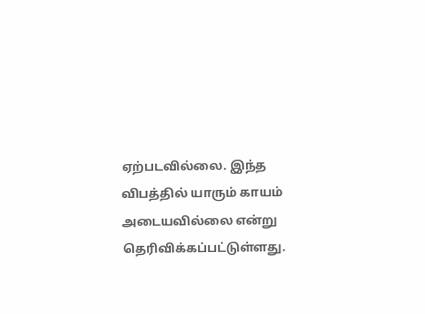ஏற்படவில்லை. இந்த விபத்தில் யாரும் காயம் அடையவில்லை என்று தெரிவிக்கப்பட்டுள்ளது.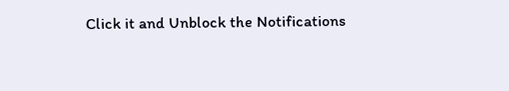Click it and Unblock the Notifications